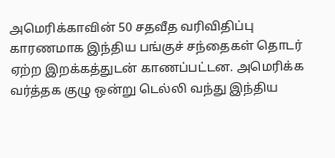அமெரிக்காவின் 50 சதவீத வரிவிதிப்பு காரணமாக இந்திய பங்குச் சந்தைகள் தொடர் ஏற்ற இறக்கத்துடன் காணப்பட்டன. அமெரிக்க வர்த்தக குழு ஒன்று டெல்லி வந்து இந்திய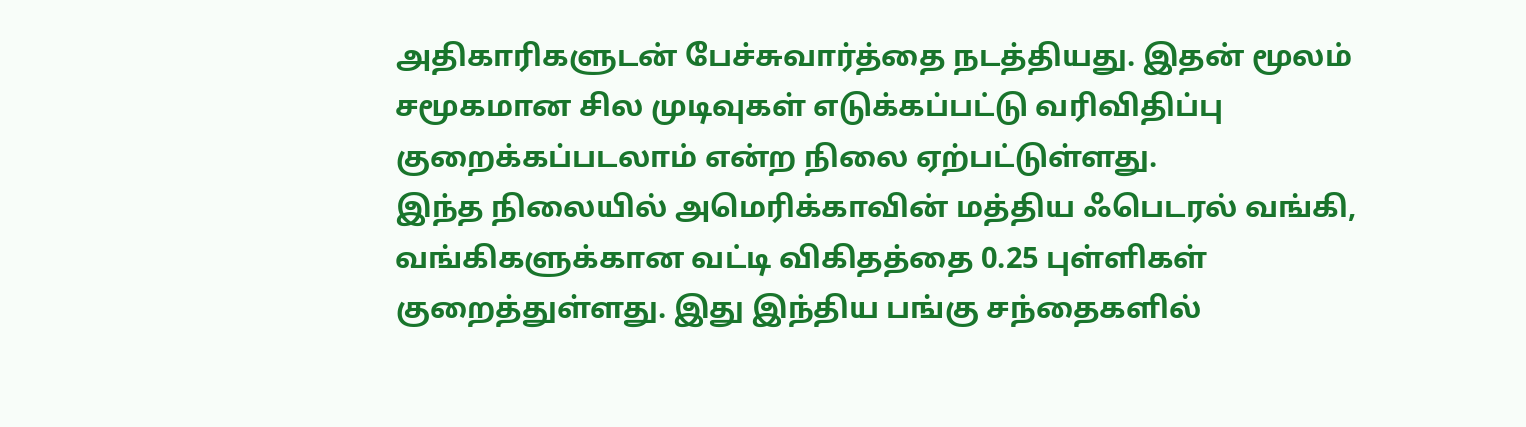அதிகாரிகளுடன் பேச்சுவார்த்தை நடத்தியது. இதன் மூலம் சமூகமான சில முடிவுகள் எடுக்கப்பட்டு வரிவிதிப்பு குறைக்கப்படலாம் என்ற நிலை ஏற்பட்டுள்ளது.
இந்த நிலையில் அமெரிக்காவின் மத்திய ஃபெடரல் வங்கி, வங்கிகளுக்கான வட்டி விகிதத்தை 0.25 புள்ளிகள் குறைத்துள்ளது. இது இந்திய பங்கு சந்தைகளில்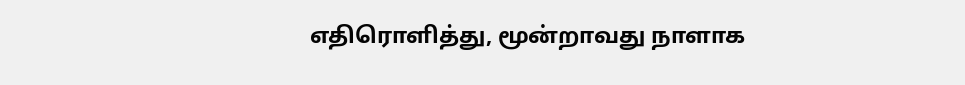எதிரொளித்து, மூன்றாவது நாளாக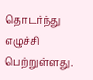தொடர்ந்து எழுச்சி பெற்றுள்ளது.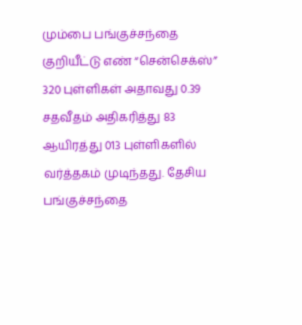மும்பை பங்குச்சந்தை குறியீட்டு எண் “சென்செக்ஸ்” 320 புள்ளிகள் அதாவது 0.39 சதவீதம் அதிகரித்து 83 ஆயிரத்து 013 புள்ளிகளில் வர்த்தகம் முடிந்தது. தேசிய பங்குச்சந்தை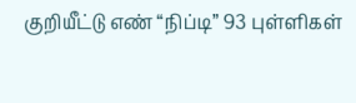குறியீட்டு எண் “நிப்டி” 93 புள்ளிகள்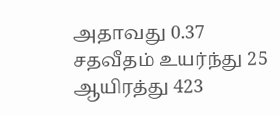அதாவது 0.37 சதவீதம் உயர்ந்து 25 ஆயிரத்து 423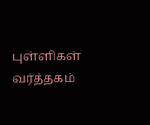புள்ளிகள் வர்த்தகம்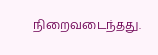நிறைவடைந்தது.